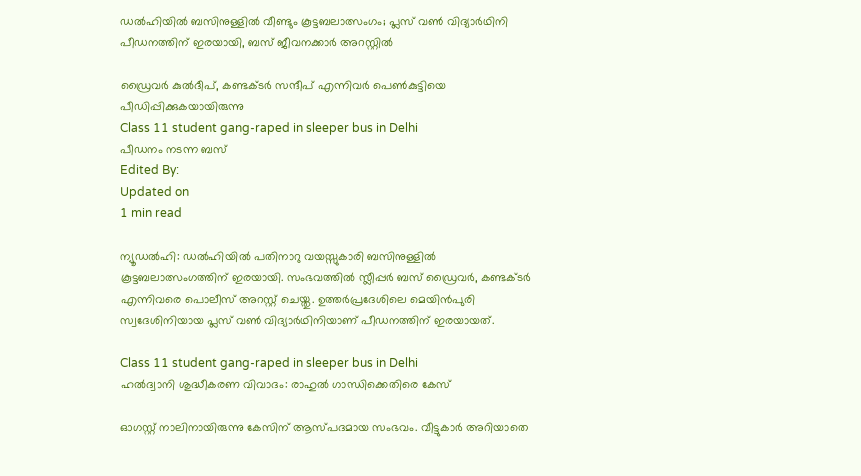ഡല്‍ഹിയില്‍ ബസിനുള്ളില്‍ വീണ്ടും കൂട്ടബലാത്സംഗം; പ്ലസ് വണ്‍ വിദ്യാര്‍ഥിനി പീഡനത്തിന് ഇരയായി, ബസ് ജീവനക്കാര്‍ അറസ്റ്റില്‍

ഡ്രൈവർ കുല്‍ദീപ്, കണ്ടക്ടര്‍ സന്ദീപ് എന്നിവര്‍ പെണ്‍കുട്ടിയെ പീഡിപ്പിക്കുകയായിരുന്നു
Class 11 student gang-raped in sleeper bus in Delhi
പീഡനം നടന്ന ബസ്
Edited By:
Updated on
1 min read

ന്യൂഡല്‍ഹി: ഡല്‍ഹിയില്‍ പതിനാറു വയസ്സുകാരി ബസിനുള്ളില്‍ കൂട്ടബലാത്സംഗത്തിന് ഇരയായി. സംഭവത്തില്‍ സ്ലീപ്പര്‍ ബസ് ഡ്രൈവര്‍, കണ്ടക്ടര്‍ എന്നിവരെ പൊലീസ് അറസ്റ്റ് ചെയ്തു. ഉത്തര്‍പ്രദേശിലെ മെയിന്‍പുരി സ്വദേശിനിയായ പ്ലസ് വണ്‍ വിദ്യാര്‍ഥിനിയാണ് പീഡനത്തിന് ഇരയായത്.

Class 11 student gang-raped in sleeper bus in Delhi
ഹല്‍ദ്വാനി ശുദ്ധീകരണ വിവാദം: രാഹുല്‍ ഗാന്ധിക്കെതിരെ കേസ്

ഓഗസ്റ്റ് നാലിനായിരുന്നു കേസിന് ആസ്പദമായ സംഭവം. വീട്ടുകാര്‍ അറിയാതെ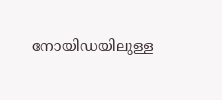നോയിഡയിലുള്ള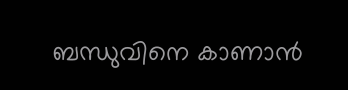ബന്ധുവിനെ കാണാന്‍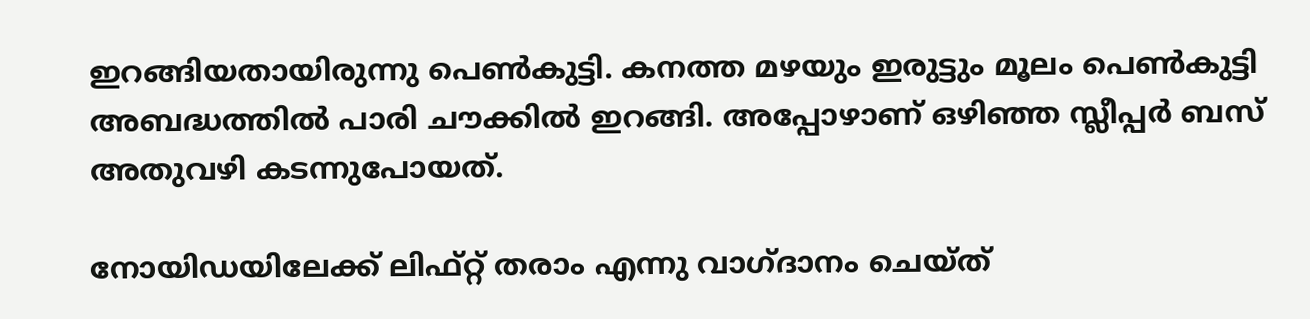ഇറങ്ങിയതായിരുന്നു പെണ്‍കുട്ടി. കനത്ത മഴയും ഇരുട്ടും മൂലം പെണ്‍കുട്ടി അബദ്ധത്തില്‍ പാരി ചൗക്കില്‍ ഇറങ്ങി. അപ്പോഴാണ് ഒഴിഞ്ഞ സ്ലീപ്പര്‍ ബസ് അതുവഴി കടന്നുപോയത്.

നോയിഡയിലേക്ക് ലിഫ്റ്റ് തരാം എന്നു വാഗ്ദാനം ചെയ്ത്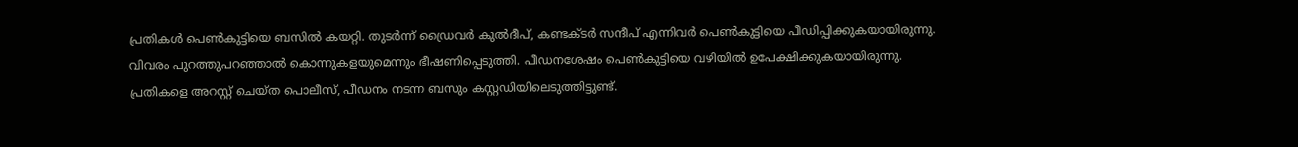പ്രതികള്‍ പെണ്‍കുട്ടിയെ ബസില്‍ കയറ്റി. തുടര്‍ന്ന് ഡ്രൈവർ കുല്‍ദീപ്, കണ്ടക്ടര്‍ സന്ദീപ് എന്നിവര്‍ പെണ്‍കുട്ടിയെ പീഡിപ്പിക്കുകയായിരുന്നു. വിവരം പുറത്തുപറഞ്ഞാല്‍ കൊന്നുകളയുമെന്നും ഭീഷണിപ്പെടുത്തി. പീഡനശേഷം പെൺകുട്ടിയെ വഴിയിൽ ഉപേക്ഷിക്കുകയായിരുന്നു. പ്രതികളെ അറസ്റ്റ് ചെയ്ത പൊലീസ്, പീഡനം നടന്ന ബസും കസ്റ്റഡിയിലെടുത്തിട്ടുണ്ട്.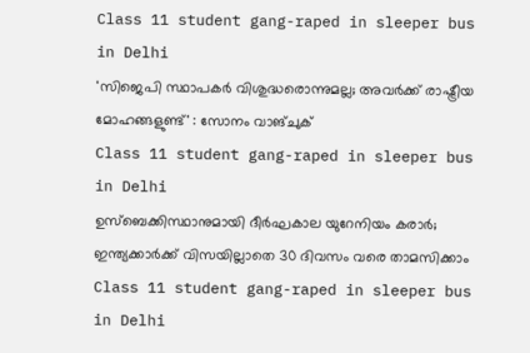Class 11 student gang-raped in sleeper bus in Delhi
'സിജെപി സ്ഥാപകർ വിശുദ്ധരൊന്നുമല്ല; അവർക്ക് രാഷ്ട്രീയ മോഹങ്ങളുണ്ട്' : സോനം വാങ്ചുക്
Class 11 student gang-raped in sleeper bus in Delhi
ഉസ്‌ബെക്കിസ്ഥാനുമായി ദീര്‍ഘകാല യുറേനിയം കരാര്‍; ഇന്ത്യക്കാര്‍ക്ക് വിസയില്ലാതെ 30 ദിവസം വരെ താമസിക്കാം
Class 11 student gang-raped in sleeper bus in Delhi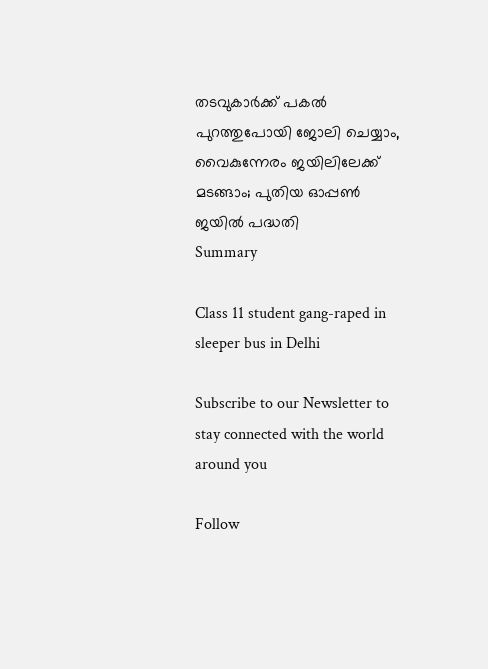തടവുകാർക്ക് പകൽ പുറത്തുപോയി ജോലി ചെയ്യാം, വൈകുന്നേരം ജയിലിലേക്ക് മടങ്ങാം; പുതിയ ഓപ്പൺ ജയിൽ പദ്ധതി
Summary

Class 11 student gang-raped in sleeper bus in Delhi

Subscribe to our Newsletter to stay connected with the world around you

Follow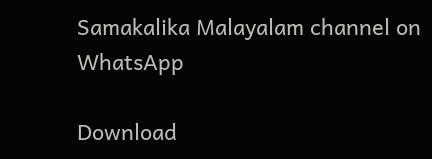Samakalika Malayalam channel on WhatsApp

Download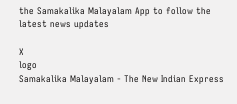the Samakalika Malayalam App to follow the latest news updates

X
logo
Samakalika Malayalam - The New Indian Express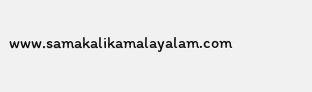www.samakalikamalayalam.com